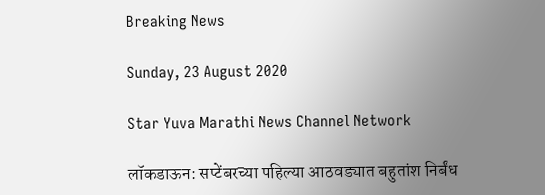Breaking News

Sunday, 23 August 2020

Star Yuva Marathi News Channel Network

लॉकडाऊन: सप्टेंबरच्या पहिल्या आठवड्यात बहुतांश निर्बंध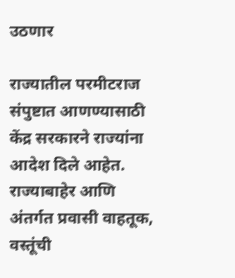उठणार

राज्यातील परमीटराज संपुष्टात आणण्यासाठी केंद्र सरकारने राज्यांना आदेश दिले आहेत. राज्याबाहेर आणि अंतर्गत प्रवासी वाहतूक, वस्तूंची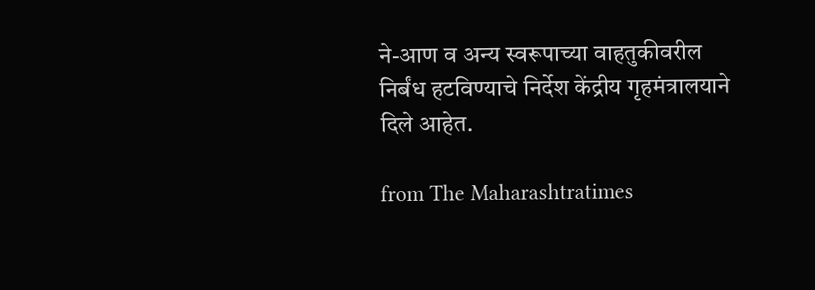ने-आण व अन्य स्वरूपाच्या वाहतुकीवरील निर्बंध हटविण्याचे निर्देश केंद्रीय गृहमंत्रालयाने दिले आहेत.

from The Maharashtratimes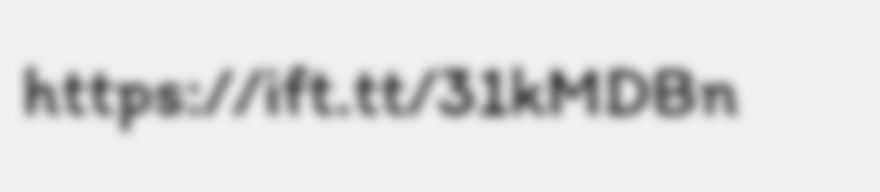https://ift.tt/31kMDBn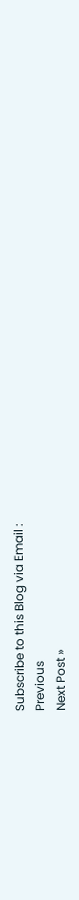Subscribe to this Blog via Email :
Previous
Next Post »